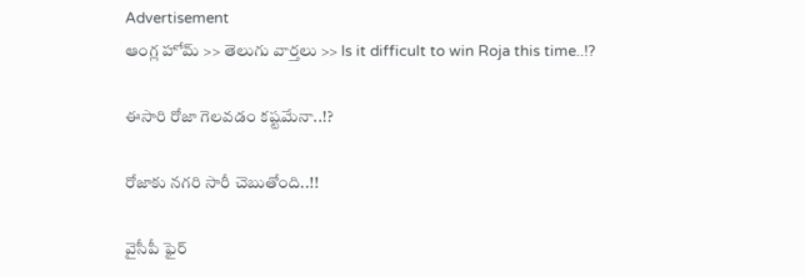Advertisement
ఆంగ్ల హోమ్ >> తెలుగు వార్తలు >> Is it difficult to win Roja this time..!?

ఈసారి రోజా గెలవడం కష్టమేనా..!?

రోజాకు నగరి సారీ చెబుతోంది..!!

వైసీపీ ఫైర్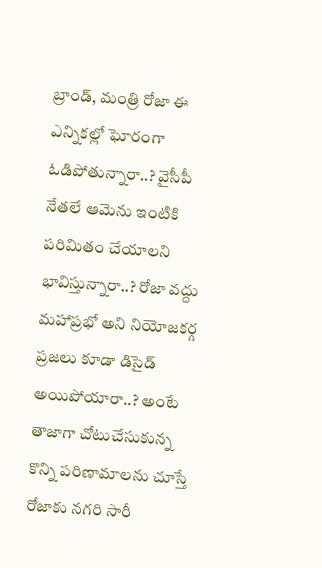బ్రాండ్, మంత్రి రోజా ఈ ఎన్నికల్లో ఘోరంగా ఓడిపోతున్నారా..? వైసీపీ నేతలే ఆమెను ఇంటికి పరిమితం చేయాలని భావిస్తున్నారా..? రోజా వద్దు మహాప్రభో అని నియోజకర్గ ప్రజలు కూడా డిసైడ్ అయిపోయారా..? అంటే తాజాగా చోటుచేసుకున్న కొన్ని పరిణామాలను చూస్తే రోజాకు నగరి సారీ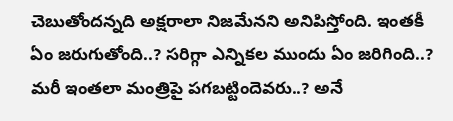చెబుతోందన్నది అక్షరాలా నిజమేనని అనిపిస్తోంది. ఇంతకీ ఏం జరుగుతోంది..? సరిగ్గా ఎన్నికల ముందు ఏం జరిగింది..? మరీ ఇంతలా మంత్రిపై పగబట్టిందెవరు..? అనే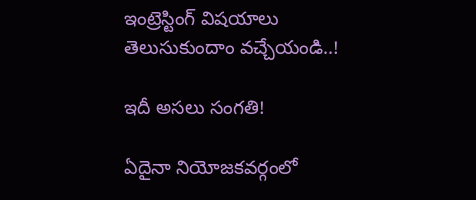ఇంట్రెస్టింగ్ విషయాలు తెలుసుకుందాం వచ్చేయండి..!

ఇదీ అసలు సంగతి!

ఏదైనా నియోజకవర్గంలో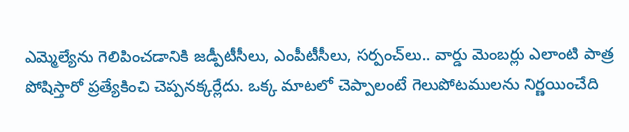ఎమ్మెల్యేను గెలిపించడానికి జడ్పీటీసీలు, ఎంపీటీసీలు, సర్పంచ్‌లు.. వార్డు మెంబర్లు ఎలాంటి పాత్ర పోషిస్తారో ప్రత్యేకించి చెప్పనక్కర్లేదు. ఒక్క మాటలో చెప్పాలంటే గెలుపోటములను నిర్ణయించేది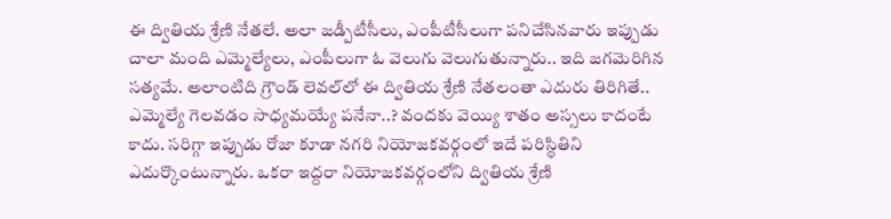ఈ ద్వితియ శ్రేణి నేతలే. అలా జడ్పీటీసీలు, ఎంపీటీసీలుగా పనిచేసినవారు ఇప్పుడు చాలా మంది ఎమ్మెల్యేలు, ఎంపీలుగా ఓ వెలుగు వెలుగుతున్నారు.. ఇది జగమెరిగిన సత్యమే. అలాంటిది గ్రౌండ్ లెవల్‌లో ఈ ద్వితియ శ్రేణి నేతలంతా ఎదురు తిరిగితే.. ఎమ్మెల్యే గెలవడం సాధ్యమయ్యే పనేనా..? వందకు వెయ్యి శాతం అస్సలు కాదంటే కాదు. సరిగ్గా ఇప్పుడు రోజా కూడా నగరి నియోజకవర్గంలో ఇదే పరిస్థితిని ఎదుర్కొంటున్నారు. ఒకరా ఇద్దరా నియోజకవర్గంలోని ద్వితియ శ్రేణి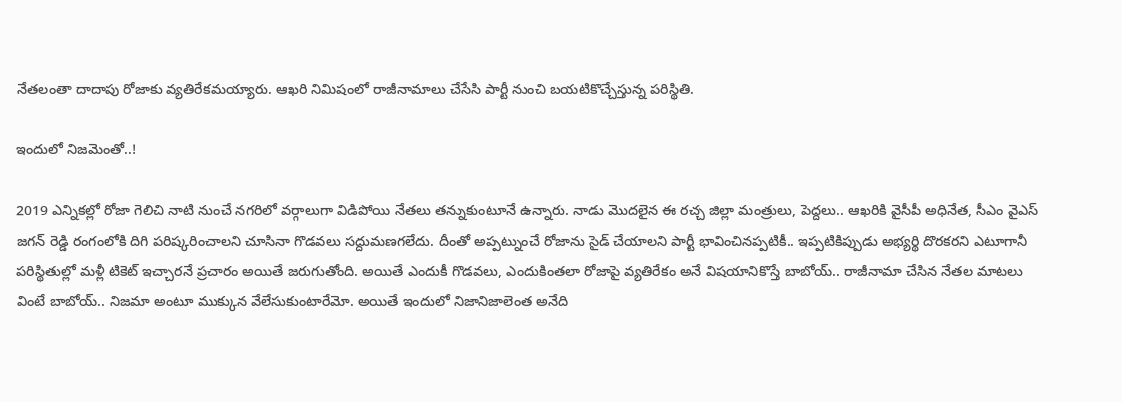నేతలంతా దాదాపు రోజాకు వ్యతిరేకమయ్యారు. ఆఖరి నిమిషంలో రాజీనామాలు చేసేసి పార్టీ నుంచి బయటికొచ్చేస్తున్న పరిస్థితి.

ఇందులో నిజమెంతో..!

2019 ఎన్నికల్లో రోజా గెలిచి నాటి నుంచే నగరిలో వర్గాలుగా విడిపోయి నేతలు తన్నుకుంటూనే ఉన్నారు. నాడు మొదలైన ఈ రచ్చ జిల్లా మంత్రులు, పెద్దలు.. ఆఖరికి వైసీపీ అధినేత, సీఎం వైఎస్ జగన్ రెడ్డి రంగంలోకి దిగి పరిష్కరించాలని చూసినా గొడవలు సద్దుమణగలేదు. దీంతో అప్పట్నుంచే రోజాను సైడ్ చేయాలని పార్టీ భావించినప్పటికీ.. ఇప్పటికిప్పుడు అభ్యర్థి దొరకరని ఎటూగానీ పరిస్థితుల్లో మళ్లీ టికెట్ ఇచ్చారనే ప్రచారం అయితే జరుగుతోంది. అయితే ఎందుకీ గొడవలు, ఎందుకింతలా రోజాపై వ్యతిరేకం అనే విషయానికొస్తే బాబోయ్.. రాజీనామా చేసిన నేతల మాటలు వింటే బాబోయ్.. నిజమా అంటూ ముక్కున వేలేసుకుంటారేమో. అయితే ఇందులో నిజానిజాలెంత అనేది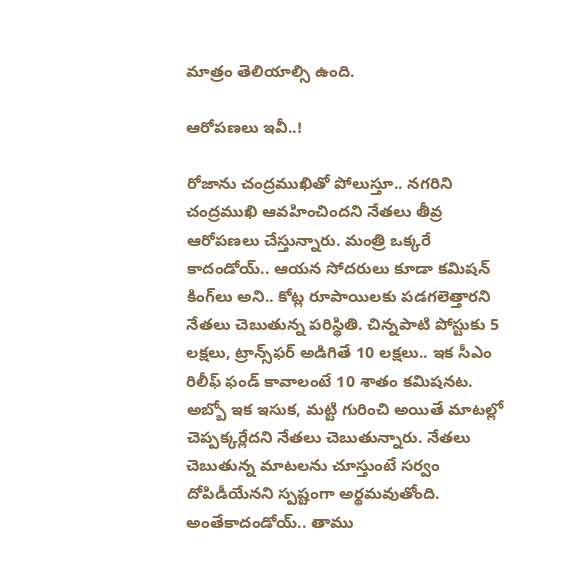మాత్రం తెలియాల్సి ఉంది.

ఆరోపణలు ఇవీ..!

రోజాను చంద్రముఖితో పోలుస్తూ.. నగరిని చంద్రముఖి ఆవహించిందని నేతలు తీవ్ర ఆరోపణలు చేస్తున్నారు. మంత్రి ఒక్కరే కాదండోయ్.. ఆయన సోదరులు కూడా కమిషన్ కింగ్‌లు అని.. కోట్ల రూపాయిలకు పడగలెత్తారని నేతలు చెబుతున్న పరిస్థితి. చిన్నపాటి పోస్టుకు 5 లక్షలు, ట్రాన్స్‌ఫర్ అడిగితే 10 లక్షలు.. ఇక సీఎం రిలీఫ్ ఫండ్ కావాలంటే 10 శాతం కమిషనట. అబ్బో ఇక ఇసుక, మట్టి గురించి అయితే మాటల్లో చెప్పక్కర్లేదని నేతలు చెబుతున్నారు. నేతలు చెబుతున్న మాటలను చూస్తుంటే సర్వం దోపిడీయేనని స్పష్టంగా అర్థమవుతోంది. అంతేకాదండోయ్.. తాము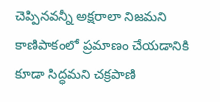చెప్పినవన్నీ అక్షరాలా నిజమని కాణిపాకంలో ప్రమాణం చేయడానికి కూడా సిద్ధమని చక్రపాణి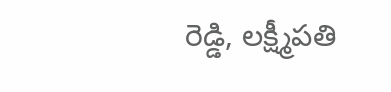రెడ్డి, లక్ష్మీపతి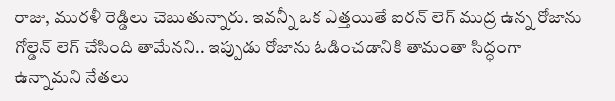రాజు, మురళీ రెడ్డిలు చెబుతున్నారు. ఇవన్నీ ఒక ఎత్తయితే ఐరన్ లెగ్ ముద్ర ఉన్న రోజాను గోల్డెన్ లెగ్ చేసింది తామేనని.. ఇప్పుడు రోజాను ఓడించడానికి తామంతా సిద్ధంగా ఉన్నామని నేతలు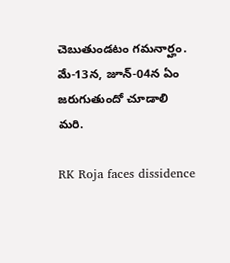చెబుతుండటం గమనార్హం. మే-13న, జూన్-04న ఏం జరుగుతుందో చూడాలి మరి.

RK Roja faces dissidence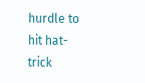hurdle to hit hat-trick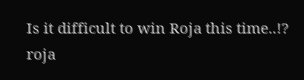Is it difficult to win Roja this time..!?
roja